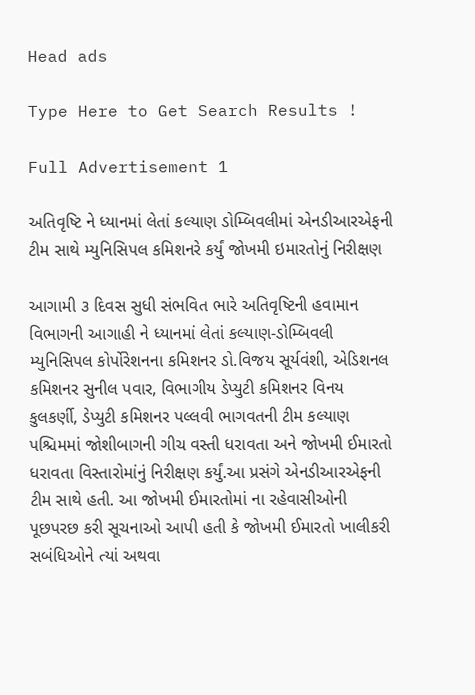Head ads

Type Here to Get Search Results !

Full Advertisement 1

અતિવૃષ્ટિ ને ધ્યાનમાં લેતાં કલ્યાણ ડોમ્બિવલીમાં એનડીઆરએફની ટીમ સાથે મ્યુનિસિપલ કમિશનરે કર્યું જોખમી ઇમારતોનું નિરીક્ષણ

આગામી ૩ દિવસ સુધી સંભવિત ભારે અતિવૃષ્ટિની હવામાન વિભાગની આગાહી ને ધ્યાનમાં લેતાં કલ્યાણ-ડોમ્બિવલી મ્યુનિસિપલ કોર્પોરેશનના કમિશનર ડો.વિજય સૂર્યવંશી, એડિશનલ કમિશનર સુનીલ પવાર, વિભાગીય ડેપ્યુટી કમિશનર વિનય કુલકર્ણી, ડેપ્યુટી કમિશનર પલ્લવી ભાગવતની ટીમ કલ્યાણ પશ્ચિમમાં જોશીબાગની ગીચ વસ્તી ધરાવતા અને જોખમી ઈમારતો ધરાવતા વિસ્તારોમાંનું નિરીક્ષણ કર્યું.આ પ્રસંગે એનડીઆરએફની ટીમ સાથે હતી. આ જોખમી ઈમારતોમાં ના રહેવાસીઓની પૂછપરછ કરી સૂચનાઓ આપી હતી કે જોખમી ઈમારતો ખાલીકરી સબંધિઓને ત્યાં અથવા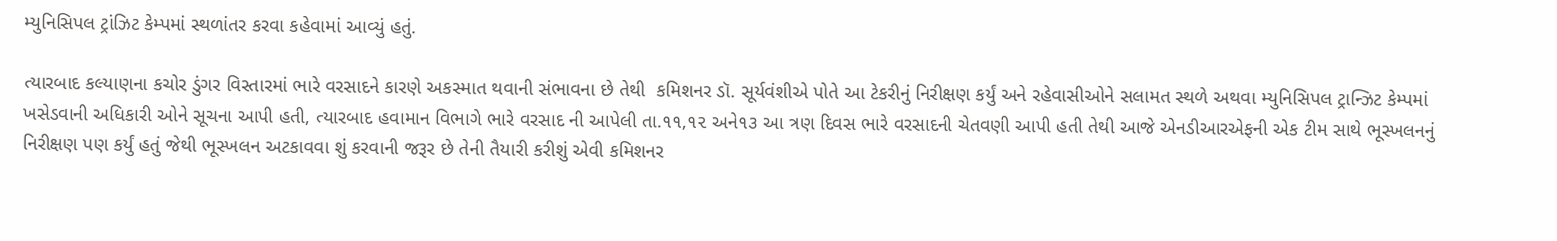મ્યુનિસિપલ ટ્રાંઝિટ કેમ્પમાં સ્થળાંતર કરવા કહેવામાં આવ્યું હતું.

ત્યારબાદ કલ્યાણના કચોર ડુંગર વિસ્તારમાં ભારે વરસાદને કારણે અકસ્માત થવાની સંભાવના છે તેથી  કમિશનર ડૉ. સૂર્યવંશીએ પોતે આ ટેકરીનું નિરીક્ષણ કર્યું અને રહેવાસીઓને સલામત સ્થળે અથવા મ્યુનિસિપલ ટ્રાન્ઝિટ કેમ્પમાં ખસેડવાની અધિકારી ઓને સૂચના આપી હતી, ત્યારબાદ હવામાન વિભાગે ભારે વરસાદ ની આપેલી તા.૧૧,૧૨ અને૧૩ આ ત્રણ દિવસ ભારે વરસાદની ચેતવણી આપી હતી તેથી આજે એનડીઆરએફની એક ટીમ સાથે ભૂસ્ખલનનું નિરીક્ષણ પણ કર્યું હતું જેથી ભૂસ્ખલન અટકાવવા શું કરવાની જરૂર છે તેની તૈયારી કરીશું એવી કમિશનર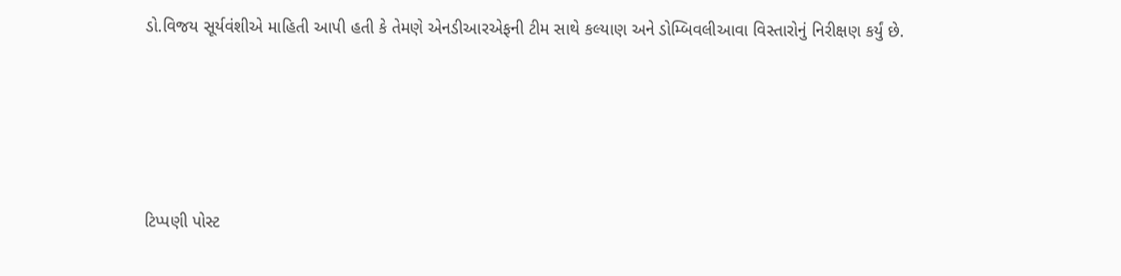ડો.વિજય સૂર્યવંશીએ માહિતી આપી હતી કે તેમણે એનડીઆરએફની ટીમ સાથે કલ્યાણ અને ડોમ્બિવલીઆવા વિસ્તારોનું નિરીક્ષણ કર્યું છે.





ટિપ્પણી પોસ્ટ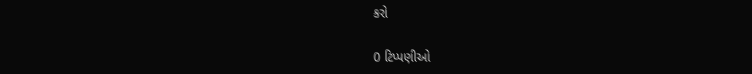કરો

0 ટિપ્પણીઓ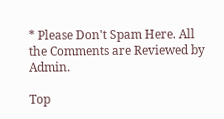* Please Don't Spam Here. All the Comments are Reviewed by Admin.

Top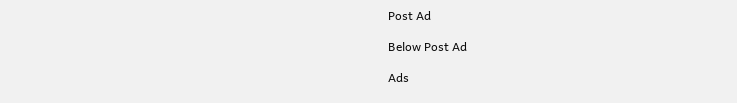Post Ad

Below Post Ad

Ads